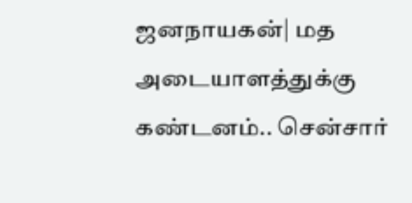ஜனநாயகன்| மத அடையாளத்துக்கு கண்டனம்.. சென்சார்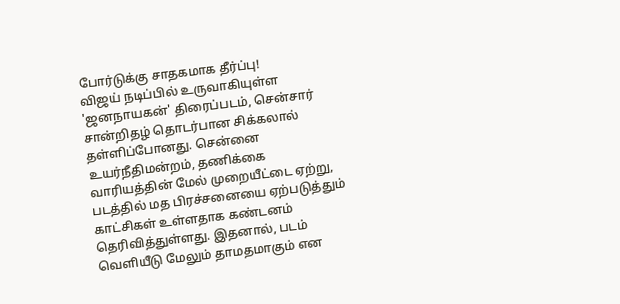போர்டுக்கு சாதகமாக தீர்ப்பு!
விஜய் நடிப்பில் உருவாகியுள்ள 'ஜனநாயகன்' திரைப்படம், சென்சார் சான்றிதழ் தொடர்பான சிக்கலால் தள்ளிப்போனது. சென்னை உயர்நீதிமன்றம், தணிக்கை வாரியத்தின் மேல் முறையீட்டை ஏற்று, படத்தில் மத பிரச்சனையை ஏற்படுத்தும் காட்சிகள் உள்ளதாக கண்டனம் தெரிவித்துள்ளது. இதனால், படம் வெளியீடு மேலும் தாமதமாகும் என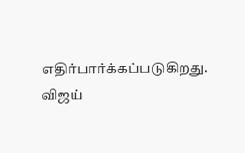எதிர்பார்க்கப்படுகிறது.
விஜய்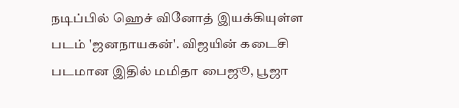நடிப்பில் ஹெச் வினோத் இயக்கியுள்ள படம் 'ஜனநாயகன்'. விஜயின் கடைசி படமான இதில் மமிதா பைஜூ, பூஜா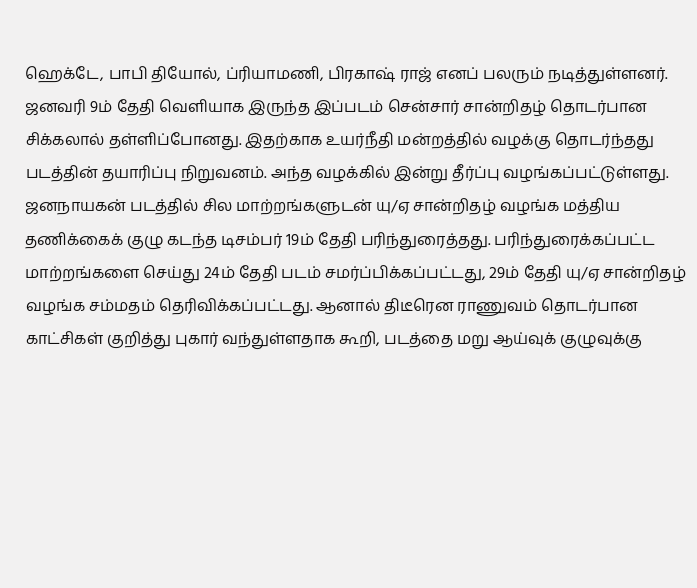ஹெக்டே, பாபி தியோல், ப்ரியாமணி, பிரகாஷ் ராஜ் எனப் பலரும் நடித்துள்ளனர். ஜனவரி 9ம் தேதி வெளியாக இருந்த இப்படம் சென்சார் சான்றிதழ் தொடர்பான சிக்கலால் தள்ளிப்போனது. இதற்காக உயர்நீதி மன்றத்தில் வழக்கு தொடர்ந்தது படத்தின் தயாரிப்பு நிறுவனம். அந்த வழக்கில் இன்று தீர்ப்பு வழங்கப்பட்டுள்ளது.
ஜனநாயகன் படத்தில் சில மாற்றங்களுடன் யு/ஏ சான்றிதழ் வழங்க மத்திய தணிக்கைக் குழு கடந்த டிசம்பர் 19ம் தேதி பரிந்துரைத்தது. பரிந்துரைக்கப்பட்ட மாற்றங்களை செய்து 24ம் தேதி படம் சமர்ப்பிக்கப்பட்டது, 29ம் தேதி யு/ஏ சான்றிதழ் வழங்க சம்மதம் தெரிவிக்கப்பட்டது. ஆனால் திடீரென ராணுவம் தொடர்பான காட்சிகள் குறித்து புகார் வந்துள்ளதாக கூறி, படத்தை மறு ஆய்வுக் குழுவுக்கு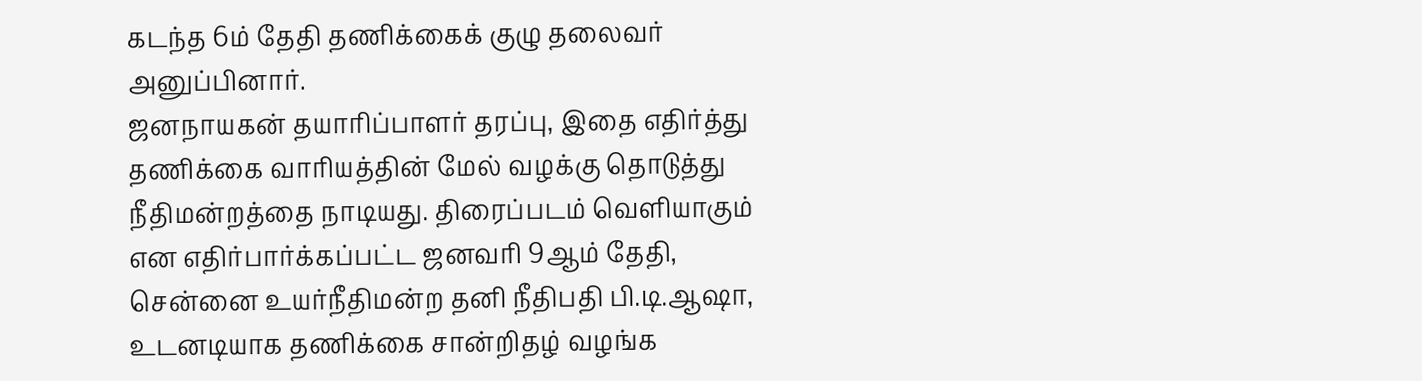கடந்த 6ம் தேதி தணிக்கைக் குழு தலைவர் அனுப்பினார்.
ஜனநாயகன் தயாரிப்பாளர் தரப்பு, இதை எதிர்த்து தணிக்கை வாரியத்தின் மேல் வழக்கு தொடுத்து நீதிமன்றத்தை நாடியது. திரைப்படம் வெளியாகும் என எதிர்பார்க்கப்பட்ட ஜனவரி 9ஆம் தேதி, சென்னை உயர்நீதிமன்ற தனி நீதிபதி பி.டி.ஆஷா, உடனடியாக தணிக்கை சான்றிதழ் வழங்க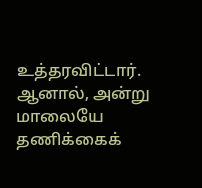உத்தரவிட்டார். ஆனால், அன்று மாலையே தணிக்கைக்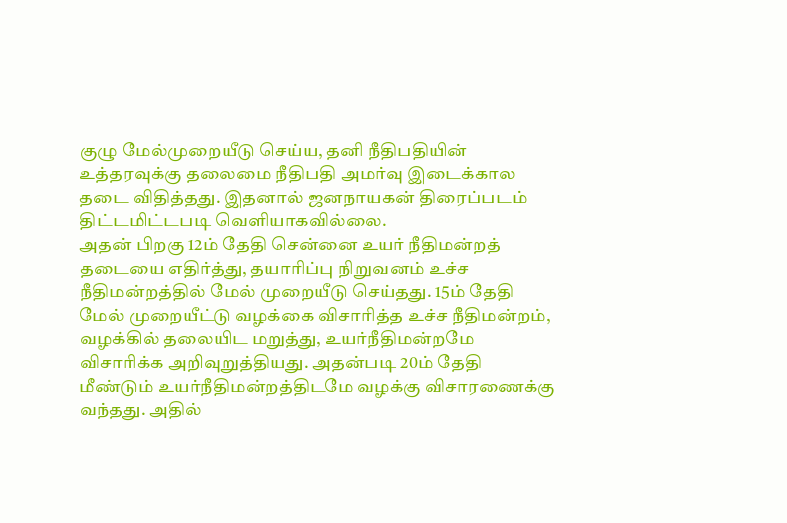குழு மேல்முறையீடு செய்ய, தனி நீதிபதியின் உத்தரவுக்கு தலைமை நீதிபதி அமர்வு இடைக்கால தடை விதித்தது. இதனால் ஜனநாயகன் திரைப்படம் திட்டமிட்டபடி வெளியாகவில்லை.
அதன் பிறகு 12ம் தேதி சென்னை உயர் நீதிமன்றத் தடையை எதிர்த்து, தயாரிப்பு நிறுவனம் உச்ச நீதிமன்றத்தில் மேல் முறையீடு செய்தது. 15ம் தேதி மேல் முறையீட்டு வழக்கை விசாரித்த உச்ச நீதிமன்றம், வழக்கில் தலையிட மறுத்து, உயர்நீதிமன்றமே விசாரிக்க அறிவுறுத்தியது. அதன்படி 20ம் தேதி மீண்டும் உயர்நீதிமன்றத்திடமே வழக்கு விசாரணைக்கு வந்தது. அதில்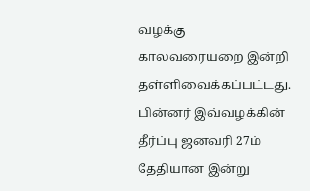வழக்கு காலவரையறை இன்றி தள்ளிவைக்கப்பட்டது. பின்னர் இவ்வழக்கின் தீர்ப்பு ஜனவரி 27ம் தேதியான இன்று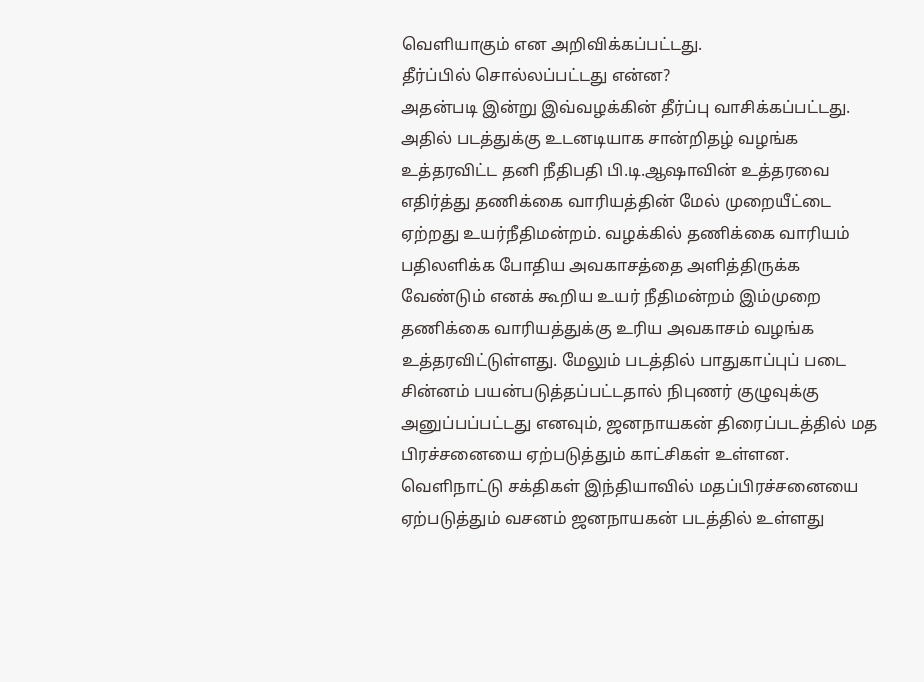வெளியாகும் என அறிவிக்கப்பட்டது.
தீர்ப்பில் சொல்லப்பட்டது என்ன?
அதன்படி இன்று இவ்வழக்கின் தீர்ப்பு வாசிக்கப்பட்டது. அதில் படத்துக்கு உடனடியாக சான்றிதழ் வழங்க உத்தரவிட்ட தனி நீதிபதி பி.டி.ஆஷாவின் உத்தரவை எதிர்த்து தணிக்கை வாரியத்தின் மேல் முறையீட்டை ஏற்றது உயர்நீதிமன்றம். வழக்கில் தணிக்கை வாரியம் பதிலளிக்க போதிய அவகாசத்தை அளித்திருக்க வேண்டும் எனக் கூறிய உயர் நீதிமன்றம் இம்முறை தணிக்கை வாரியத்துக்கு உரிய அவகாசம் வழங்க உத்தரவிட்டுள்ளது. மேலும் படத்தில் பாதுகாப்புப் படை சின்னம் பயன்படுத்தப்பட்டதால் நிபுணர் குழுவுக்கு அனுப்பப்பட்டது எனவும், ஜனநாயகன் திரைப்படத்தில் மத பிரச்சனையை ஏற்படுத்தும் காட்சிகள் உள்ளன. வெளிநாட்டு சக்திகள் இந்தியாவில் மதப்பிரச்சனையை ஏற்படுத்தும் வசனம் ஜனநாயகன் படத்தில் உள்ளது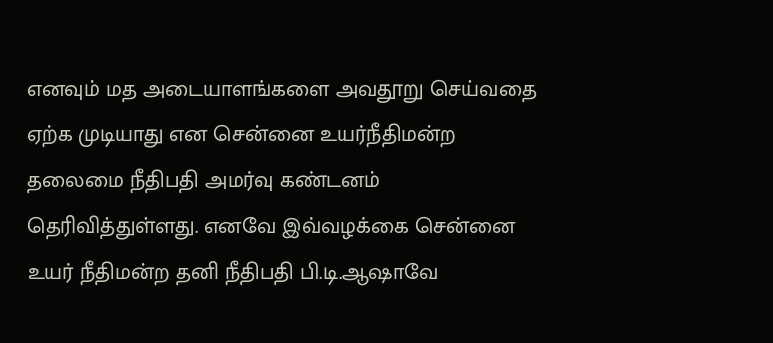எனவும் மத அடையாளங்களை அவதூறு செய்வதை ஏற்க முடியாது என சென்னை உயர்நீதிமன்ற தலைமை நீதிபதி அமர்வு கண்டனம் தெரிவித்துள்ளது. எனவே இவ்வழக்கை சென்னை உயர் நீதிமன்ற தனி நீதிபதி பி.டி.ஆஷாவே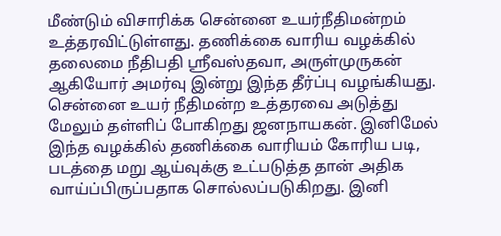மீண்டும் விசாரிக்க சென்னை உயர்நீதிமன்றம் உத்தரவிட்டுள்ளது. தணிக்கை வாரிய வழக்கில் தலைமை நீதிபதி ஸ்ரீவஸ்தவா, அருள்முருகன் ஆகியோர் அமர்வு இன்று இந்த தீர்ப்பு வழங்கியது. சென்னை உயர் நீதிமன்ற உத்தரவை அடுத்து மேலும் தள்ளிப் போகிறது ஜனநாயகன். இனிமேல் இந்த வழக்கில் தணிக்கை வாரியம் கோரிய படி, படத்தை மறு ஆய்வுக்கு உட்படுத்த தான் அதிக வாய்ப்பிருப்பதாக சொல்லப்படுகிறது. இனி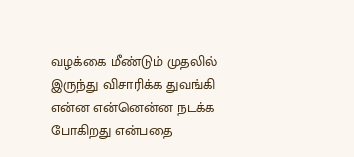வழக்கை மீண்டும் முதலில் இருந்து விசாரிக்க துவங்கி என்ன என்னென்ன நடக்க போகிறது என்பதை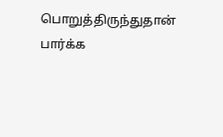பொறுத்திருந்துதான் பார்க்க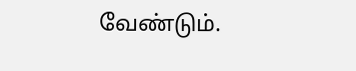வேண்டும்.